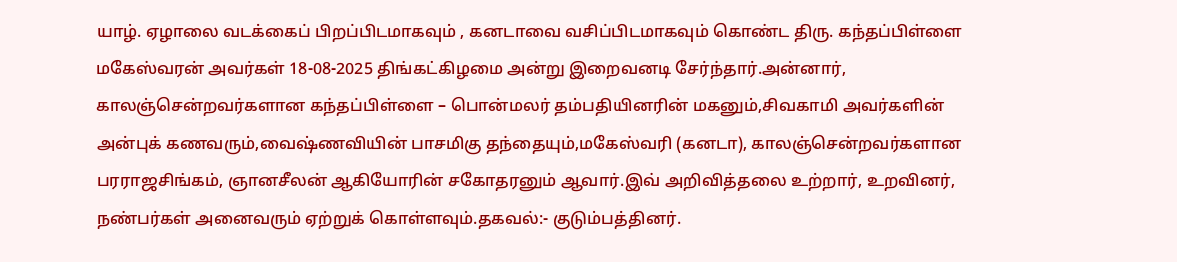யாழ். ஏழாலை வடக்கைப் பிறப்பிடமாகவும் , கனடாவை வசிப்பிடமாகவும் கொண்ட திரு. கந்தப்பிள்ளை மகேஸ்வரன் அவர்கள் 18-08-2025 திங்கட்கிழமை அன்று இறைவனடி சேர்ந்தார்.அன்னார், காலஞ்சென்றவர்களான கந்தப்பிள்ளை – பொன்மலர் தம்பதியினரின் மகனும்,சிவகாமி அவர்களின் அன்புக் கணவரும்,வைஷ்ணவியின் பாசமிகு தந்தையும்,மகேஸ்வரி (கனடா), காலஞ்சென்றவர்களான பரராஜசிங்கம், ஞானசீலன் ஆகியோரின் சகோதரனும் ஆவார்.இவ் அறிவித்தலை உற்றார், உறவினர், நண்பர்கள் அனைவரும் ஏற்றுக் கொள்ளவும்.தகவல்:- குடும்பத்தினர்.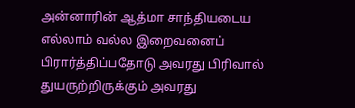அன்னாரின் ஆத்மா சாந்தியடைய எல்லாம் வல்ல இறைவனைப் பிரார்த்திப்பதோடு அவரது பிரிவால் துயருற்றிருக்கும் அவரது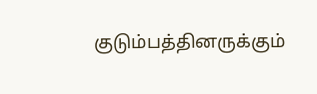குடும்பத்தினருக்கும்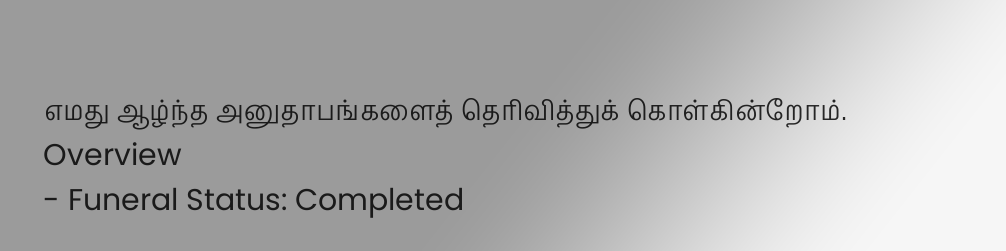எமது ஆழ்ந்த அனுதாபங்களைத் தெரிவித்துக் கொள்கின்றோம்.
Overview
- Funeral Status: Completed